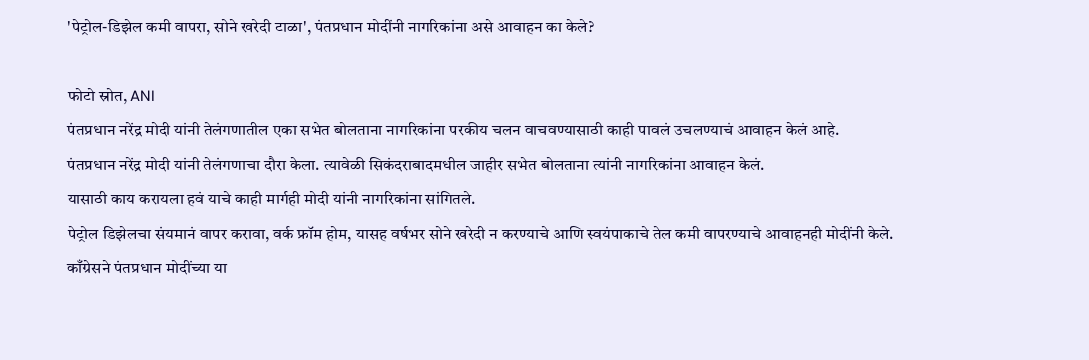'पेट्रोल-डिझेल कमी वापरा, सोने खरेदी टाळा', पंतप्रधान मोदींनी नागरिकांना असे आवाहन का केले?

फोटो स्रोत, ANI
पंतप्रधान नरेंद्र मोदी यांनी तेलंगणातील एका सभेत बोलताना नागरिकांना परकीय चलन वाचवण्यासाठी काही पावलं उचलण्याचं आवाहन केलं आहे.
पंतप्रधान नरेंद्र मोदी यांनी तेलंगणाचा दौरा केला. त्यावेळी सिकंदराबादमधील जाहीर सभेत बोलताना त्यांनी नागरिकांना आवाहन केलं.
यासाठी काय करायला हवं याचे काही मार्गही मोदी यांनी नागरिकांना सांगितले.
पेट्रोल डिझेलचा संयमानं वापर करावा, वर्क फ्रॉम होम, यासह वर्षभर सोने खरेदी न करण्याचे आणि स्वयंपाकाचे तेल कमी वापरण्याचे आवाहनही मोदींनी केले.
काँग्रेसने पंतप्रधान मोदींच्या या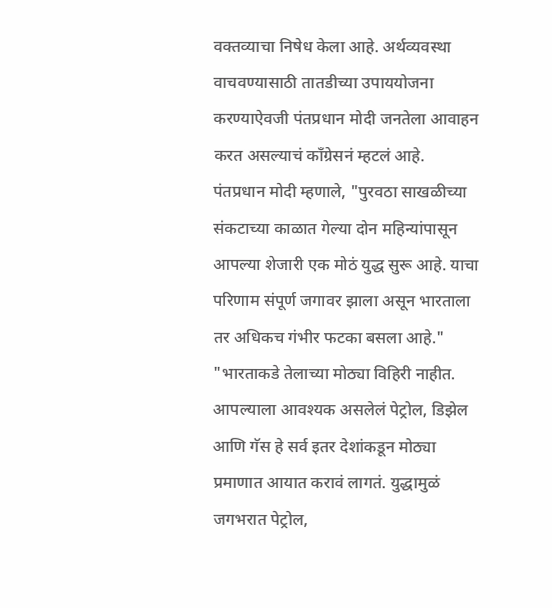वक्तव्याचा निषेध केला आहे. अर्थव्यवस्था वाचवण्यासाठी तातडीच्या उपाययोजना करण्याऐवजी पंतप्रधान मोदी जनतेला आवाहन करत असल्याचं काँग्रेसनं म्हटलं आहे.
पंतप्रधान मोदी म्हणाले, "पुरवठा साखळीच्या संकटाच्या काळात गेल्या दोन महिन्यांपासून आपल्या शेजारी एक मोठं युद्ध सुरू आहे. याचा परिणाम संपूर्ण जगावर झाला असून भारताला तर अधिकच गंभीर फटका बसला आहे."
"भारताकडे तेलाच्या मोठ्या विहिरी नाहीत. आपल्याला आवश्यक असलेलं पेट्रोल, डिझेल आणि गॅस हे सर्व इतर देशांकडून मोठ्या प्रमाणात आयात करावं लागतं. युद्धामुळं जगभरात पेट्रोल,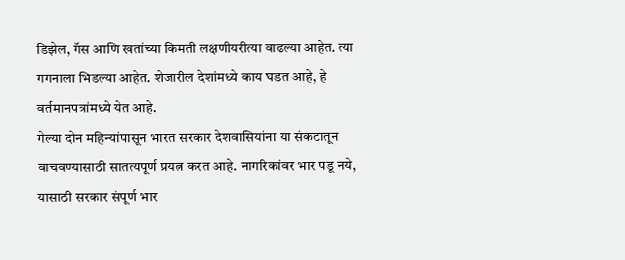डिझेल, गॅस आणि खतांच्या किमती लक्षणीयरीत्या वाढल्या आहेत. त्या गगनाला भिडल्या आहेत. शेजारील देशांमध्ये काय घडत आहे, हे वर्तमानपत्रांमध्ये येत आहे.
गेल्या दोन महिन्यांपासून भारत सरकार देशवासियांना या संकटातून वाचवण्यासाठी सातत्यपूर्ण प्रयत्न करत आहे. नागरिकांवर भार पडू नये, यासाठी सरकार संपूर्ण भार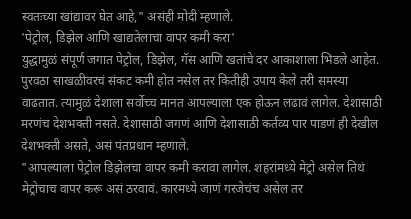स्वतःच्या खांद्यावर घेत आहे," असंही मोदी म्हणाले.
'पेट्रोल, डिझेल आणि खाद्यतेलाचा वापर कमी करा'
युद्धामुळं संपूर्ण जगात पेट्रोल, डिझेल, गॅस आणि खतांचे दर आकाशाला भिडले आहेत.
पुरवठा साखळीवरचं संकट कमी होत नसेल तर कितीही उपाय केले तरी समस्या वाढतात. त्यामुळं देशाला सर्वोच्च मानत आपल्याला एक होऊन लढावं लागेल. देशासाठी मरणंच देशभक्ती नसते. देशासाठी जगणं आणि देशासाठी कर्तव्य पार पाडणं ही देखील देशभक्ती असते, असं पंतप्रधान म्हणाले.
"आपल्याला पेट्रोल डिझेलचा वापर कमी करावा लागेल. शहरांमध्ये मेट्रो असेल तिथं मेट्रोचाच वापर करू असं ठरवावं. कारमध्ये जाणं गरजेचंच असेल तर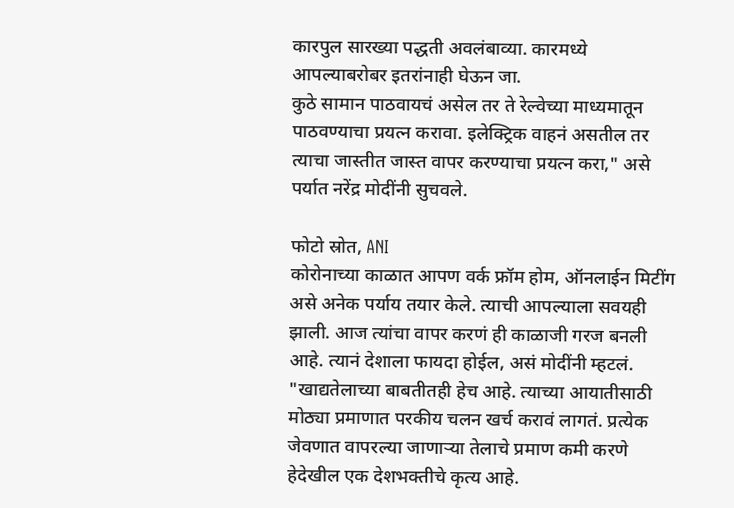कारपुल सारख्या पद्धती अवलंबाव्या. कारमध्ये आपल्याबरोबर इतरांनाही घेऊन जा.
कुठे सामान पाठवायचं असेल तर ते रेल्वेच्या माध्यमातून पाठवण्याचा प्रयत्न करावा. इलेक्ट्रिक वाहनं असतील तर त्याचा जास्तीत जास्त वापर करण्याचा प्रयत्न करा," असे पर्यात नरेंद्र मोदींनी सुचवले.

फोटो स्रोत, ANI
कोरोनाच्या काळात आपण वर्क फ्रॉम होम, ऑनलाईन मिटींग असे अनेक पर्याय तयार केले. त्याची आपल्याला सवयही झाली. आज त्यांचा वापर करणं ही काळाजी गरज बनली आहे. त्यानं देशाला फायदा होईल, असं मोदींनी म्हटलं.
"खाद्यतेलाच्या बाबतीतही हेच आहे. त्याच्या आयातीसाठी मोठ्या प्रमाणात परकीय चलन खर्च करावं लागतं. प्रत्येक जेवणात वापरल्या जाणाऱ्या तेलाचे प्रमाण कमी करणे हेदेखील एक देशभक्तीचे कृत्य आहे.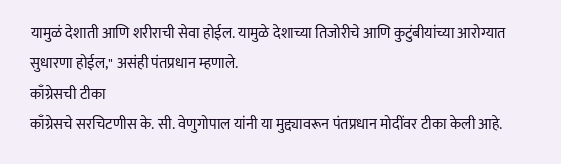यामुळं देशाती आणि शरीराची सेवा होईल. यामुळे देशाच्या तिजोरीचे आणि कुटुंबीयांच्या आरोग्यात सुधारणा होईल," असंही पंतप्रधान म्हणाले.
काँग्रेसची टीका
काँग्रेसचे सरचिटणीस के. सी. वेणुगोपाल यांनी या मुद्द्यावरून पंतप्रधान मोदींवर टीका केली आहे.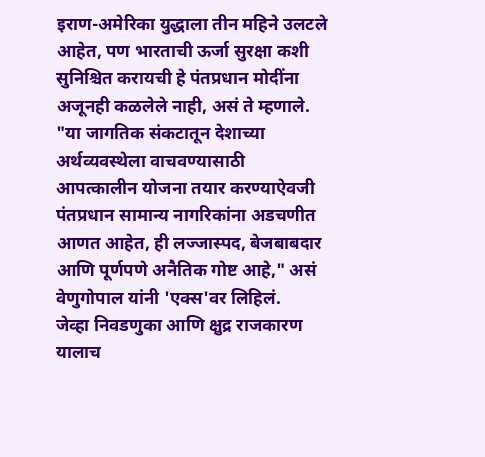इराण-अमेरिका युद्धाला तीन महिने उलटले आहेत, पण भारताची ऊर्जा सुरक्षा कशी सुनिश्चित करायची हे पंतप्रधान मोदींना अजूनही कळलेले नाही, असं ते म्हणाले.
"या जागतिक संकटातून देशाच्या अर्थव्यवस्थेला वाचवण्यासाठी आपत्कालीन योजना तयार करण्याऐवजी पंतप्रधान सामान्य नागरिकांना अडचणीत आणत आहेत, ही लज्जास्पद, बेजबाबदार आणि पूर्णपणे अनैतिक गोष्ट आहे," असं वेणुगोपाल यांनी 'एक्स'वर लिहिलं.
जेव्हा निवडणुका आणि क्षुद्र राजकारण यालाच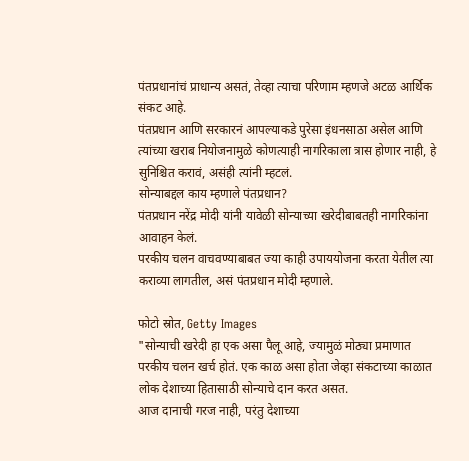पंतप्रधानांचं प्राधान्य असतं, तेव्हा त्याचा परिणाम म्हणजे अटळ आर्थिक संकट आहे.
पंतप्रधान आणि सरकारनं आपल्याकडे पुरेसा इंधनसाठा असेल आणि त्यांच्या खराब नियोजनामुळे कोणत्याही नागरिकाला त्रास होणार नाही, हे सुनिश्चित करावं, असंही त्यांनी म्हटलं.
सोन्याबद्दल काय म्हणाले पंतप्रधान?
पंतप्रधान नरेंद्र मोदी यांनी यावेळी सोन्याच्या खरेदीबाबतही नागरिकांना आवाहन केलं.
परकीय चलन वाचवण्याबाबत ज्या काही उपाययोजना करता येतील त्या कराव्या लागतील, असं पंतप्रधान मोदी म्हणाले.

फोटो स्रोत, Getty Images
"सोन्याची खरेदी हा एक असा पैलू आहे, ज्यामुळं मोठ्या प्रमाणात परकीय चलन खर्च होतं. एक काळ असा होता जेव्हा संकटाच्या काळात लोक देशाच्या हितासाठी सोन्याचे दान करत असत.
आज दानाची गरज नाही, परंतु देशाच्या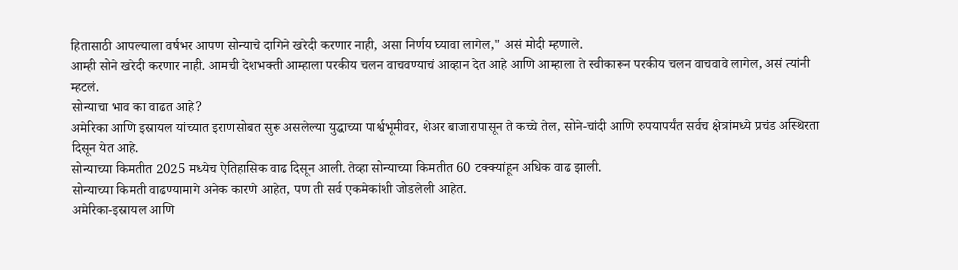हितासाठी आपल्याला वर्षभर आपण सोन्याचे दागिने खरेदी करणार नाही, असा निर्णय घ्यावा लागेल," असं मोदी म्हणाले.
आम्ही सोने खरेदी करणार नाही. आमची देशभक्ती आम्हाला परकीय चलन वाचवण्याचं आव्हान देत आहे आणि आम्हाला ते स्वीकारून परकीय चलन वाचवावे लागेल, असं त्यांनी म्हटलं.
सोन्याचा भाव का वाढत आहे?
अमेरिका आणि इस्रायल यांच्यात इराणसोबत सुरू असलेल्या युद्धाच्या पार्श्वभूमीवर, शेअर बाजारापासून ते कच्चे तेल, सोने-चांदी आणि रुपयापर्यंत सर्वच क्षेत्रांमध्ये प्रचंड अस्थिरता दिसून येत आहे.
सोन्याच्या किमतीत 2025 मध्येच ऐतिहासिक वाढ दिसून आली. तेव्हा सोन्याच्या किमतीत 60 टक्क्यांहून अधिक वाढ झाली.
सोन्याच्या किमती वाढण्यामागे अनेक कारणे आहेत, पण ती सर्व एकमेकांशी जोडलेली आहेत.
अमेरिका-इस्रायल आणि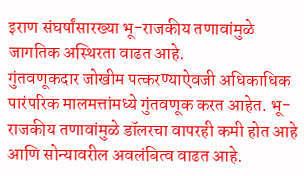इराण संघर्षांसारख्या भू-राजकीय तणावांमुळे जागतिक अस्थिरता वाढत आहे.
गुंतवणूकदार जोखीम पत्करण्याऐवजी अधिकाधिक पारंपरिक मालमत्तांमध्ये गुंतवणूक करत आहेत. भू-राजकीय तणावांमुळे डॉलरचा वापरही कमी होत आहे आणि सोन्यावरील अवलंबित्व वाढत आहे.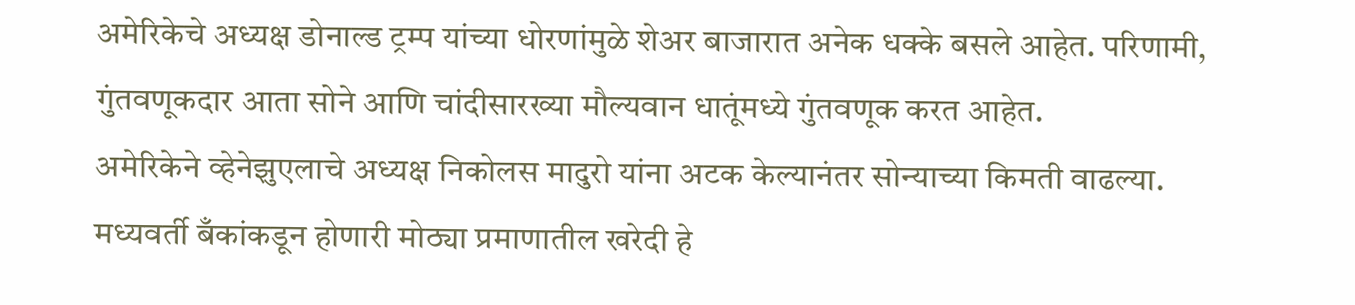अमेरिकेचे अध्यक्ष डोनाल्ड ट्रम्प यांच्या धोरणांमुळे शेअर बाजारात अनेक धक्के बसले आहेत. परिणामी, गुंतवणूकदार आता सोने आणि चांदीसारख्या मौल्यवान धातूंमध्ये गुंतवणूक करत आहेत.
अमेरिकेने व्हेनेझुएलाचे अध्यक्ष निकोलस मादुरो यांना अटक केल्यानंतर सोन्याच्या किमती वाढल्या.
मध्यवर्ती बँकांकडून होणारी मोठ्या प्रमाणातील खरेदी हे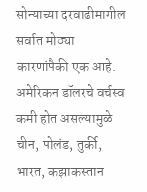सोन्याच्या दरवाढीमागील सर्वात मोठ्या कारणांपैकी एक आहे.
अमेरिकन डॉलरचे वर्चस्व कमी होत असल्यामुळे चीन, पोलंड, तुर्की, भारत, कझाकस्तान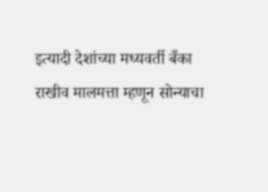इत्यादी देशांच्या मध्यवर्ती बँका राखीव मालमत्ता म्हणून सोन्याचा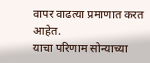वापर वाढत्या प्रमाणात करत आहेत.
याचा परिणाम सोन्याच्या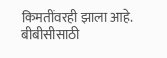किमतींवरही झाला आहे.
बीबीसीसाठी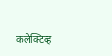कलेक्टिव्ह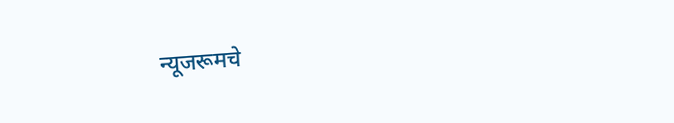न्यूजरूमचे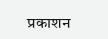प्रकाशन